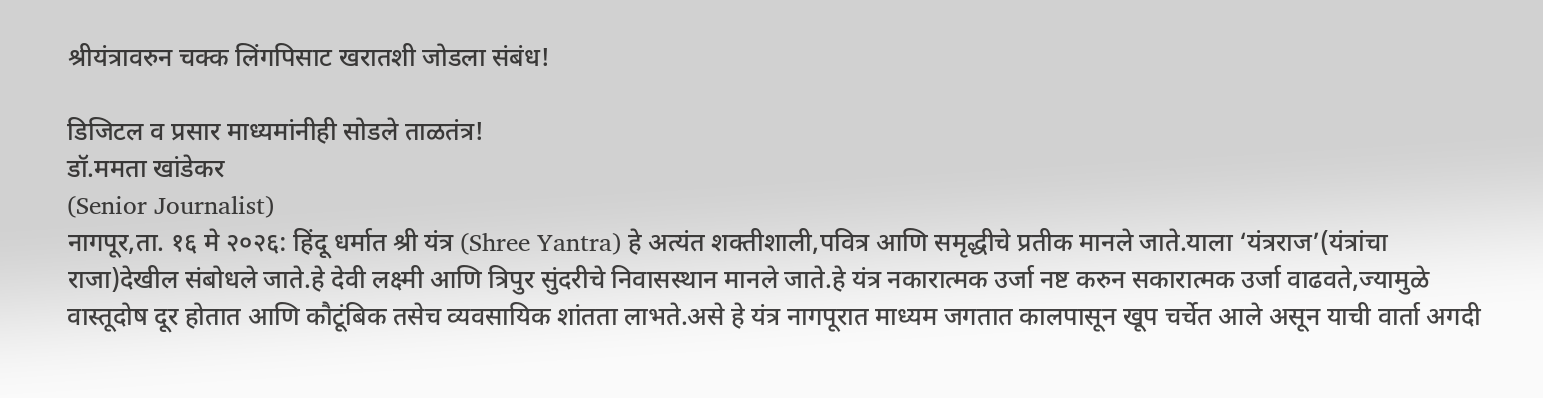श्रीयंत्रावरुन चक्क लिंगपिसाट खरातशी जोडला संबंध!

डिजिटल व प्रसार माध्यमांनीही सोडले ताळतंत्र!
डॉ.ममता खांडेकर
(Senior Journalist)
नागपूर,ता. १६ मे २०२६: हिंदू धर्मात श्री यंत्र (Shree Yantra) हे अत्यंत शक्तीशाली,पवित्र आणि समृद्धीचे प्रतीक मानले जाते.याला ‘यंत्रराज’(यंत्रांचा राजा)देखील संबोधले जाते.हे देवी लक्ष्मी आणि त्रिपुर सुंदरीचे निवासस्थान मानले जाते.हे यंत्र नकारात्मक उर्जा नष्ट करुन सकारात्मक उर्जा वाढवते,ज्यामुळे वास्तूदोष दूर होतात आणि कौटूंबिक तसेच व्यवसायिक शांतता लाभते.असे हे यंत्र नागपूरात माध्यम जगतात कालपासून खूप चर्चेत आले असून याची वार्ता अगदी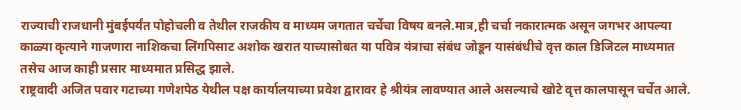राज्याची राजधानी मुंबईपर्यंत पोहोचली व तेथील राजकीय व माध्यम जगतात चर्चेचा विषय बनले.मात्र,ही चर्चा नकारात्मक असून जगभर आपल्या काळ्या कृत्याने गाजणारा नाशिकचा लिंगपिसाट अशोक खरात याच्यासोबत या पवित्र यंत्राचा संबंध जोडून यासंबंधीचे वृत्त काल डिजिटल माध्यमात तसेच आज काही प्रसार माध्यमात प्रसिद्ध झाले.
राष्ट्रवादी अजित पवार गटाच्या गणेशपेठ येथील पक्ष कार्यालयाच्या प्रवेश द्वारावर हे श्रीयंत्र लावण्यात आले असल्याचे खोटे वृत्त कालपासून चर्चेत आले.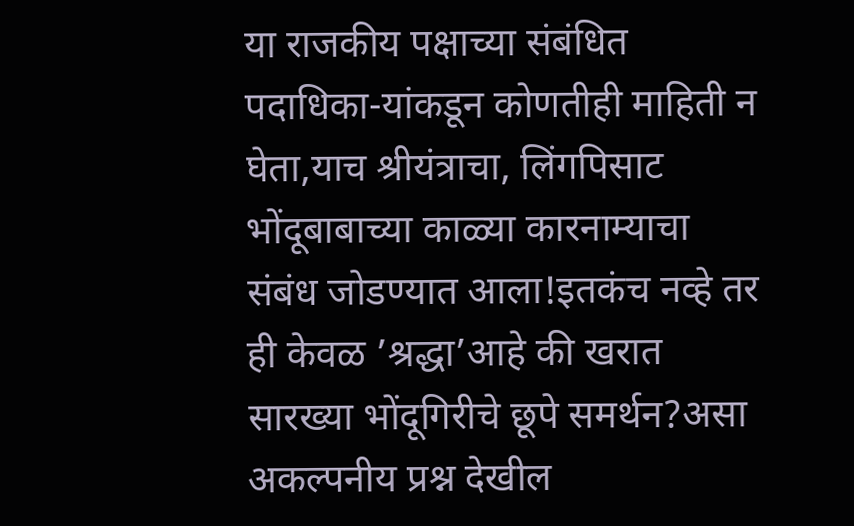या राजकीय पक्षाच्या संबंधित पदाधिका-यांकडून कोणतीही माहिती न घेता,याच श्रीयंत्राचा, लिंगपिसाट भोंदूबाबाच्या काळ्या कारनाम्याचा संबंध जोडण्यात आला!इतकंच नव्हे तर ही केवळ ’श्रद्धा’आहे की खरात सारख्या भोंदूगिरीचे छूपे समर्थन?असा अकल्पनीय प्रश्न देखील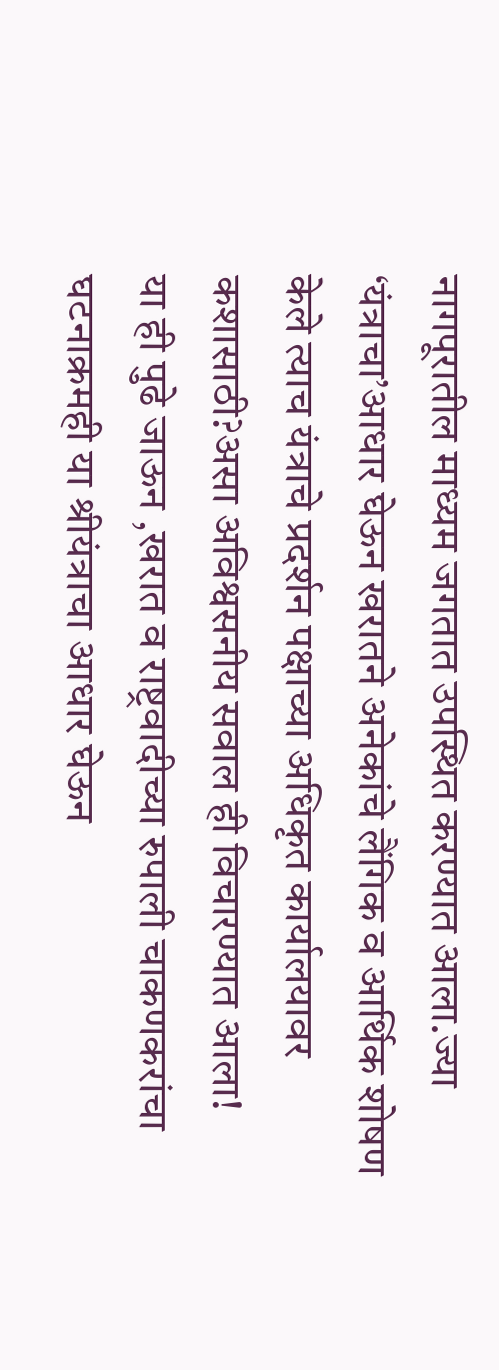नागपूरातील माध्यम जगतात उपस्थित करण्यात आला.ज्या ‘यंत्राचा’आधार घेऊन खरातने अनेकांचे लैंगिक व आर्थिक शोषण केले त्याच यंत्राचे प्रदर्शन पक्षाच्या अधिकृत कार्यालयावर कशासाठी?असा अविश्वसनीय सवाल ही विचारण्यात आला!
या ही पुढे जाऊन ,खरात व राष्ट्रवादीच्या रुपाली चाकणकरांचा घटनाक्रमही या श्रीयंत्राचा आधार घेऊन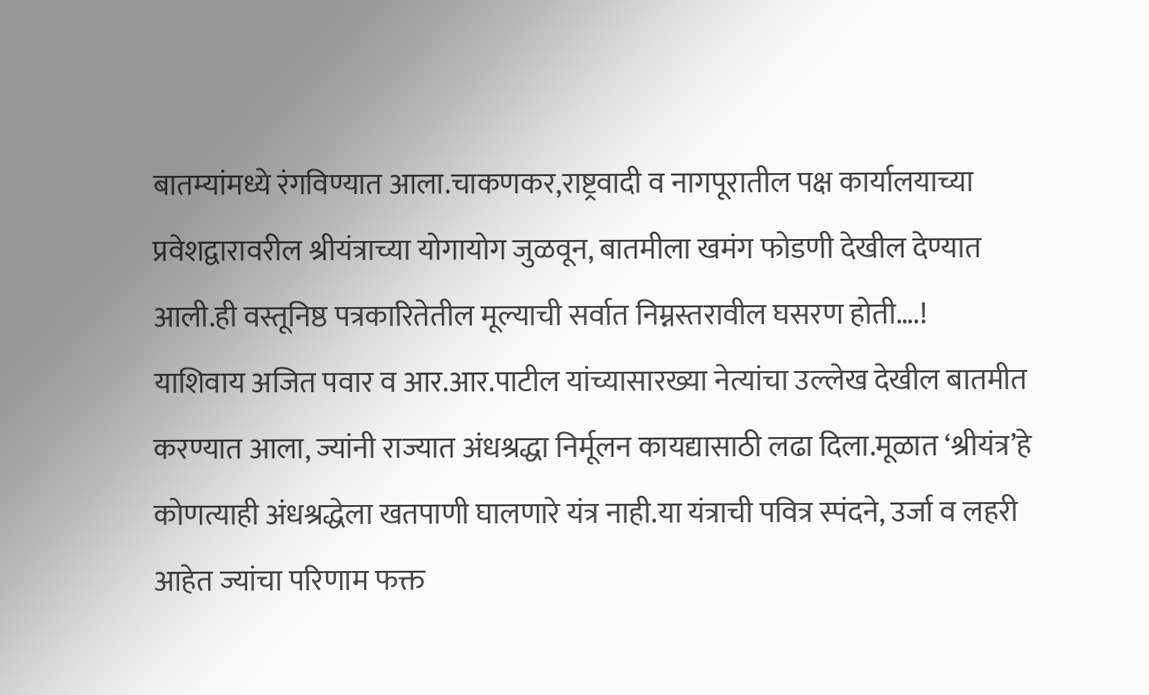बातम्यांमध्ये रंगविण्यात आला.चाकणकर,राष्ट्रवादी व नागपूरातील पक्ष कार्यालयाच्या प्रवेशद्वारावरील श्रीयंत्राच्या योगायोग जुळवून, बातमीला खमंग फोडणी देखील देण्यात आली.ही वस्तूनिष्ठ पत्रकारितेतील मूल्याची सर्वात निम्नस्तरावील घसरण होती….!
याशिवाय अजित पवार व आर.आर.पाटील यांच्यासारख्या नेत्यांचा उल्लेख देखील बातमीत करण्यात आला, ज्यांनी राज्यात अंधश्रद्धा निर्मूलन कायद्यासाठी लढा दिला.मूळात ‘श्रीयंत्र’हे कोणत्याही अंधश्रद्धेला खतपाणी घालणारे यंत्र नाही.या यंत्राची पवित्र स्पंदने, उर्जा व लहरी आहेत ज्यांचा परिणाम फक्त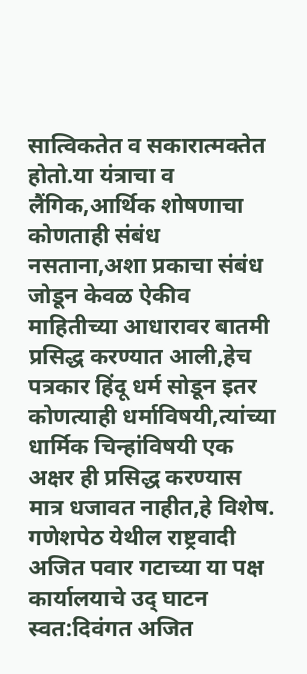सात्विकतेत व सकारात्मक्तेत होतो.या यंत्राचा व लैंगिक,आर्थिक शोषणाचा कोणताही संबंध नसताना,अशा प्रकाचा संबंध जोडून केवळ ऐकीव माहितीच्या आधारावर बातमी प्रसिद्ध करण्यात आली,हेच पत्रकार हिंदू धर्म सोडून इतर कोणत्याही धर्माविषयी,त्यांच्या धार्मिक चिन्हांविषयी एक अक्षर ही प्रसिद्ध करण्यास मात्र धजावत नाहीत,हे विशेष.
गणेशपेठ येथील राष्ट्रवादी अजित पवार गटाच्या या पक्ष कार्यालयाचे उद् घाटन स्वत:दिवंगत अजित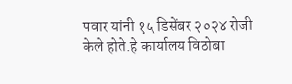पवार यांनी १५ डिसेंबर २०२४ रोजी केले होते.हे कार्यालय विठोबा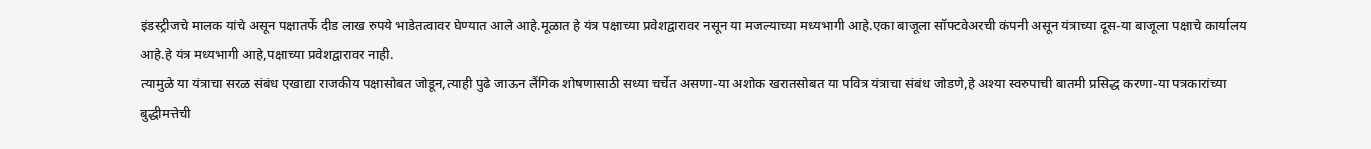इंडस्ट्रीजचे मालक यांचे असून पक्षातर्फे दीड लाख रुपये भाडेतत्वावर घेण्यात आले आहे.मूळात हे यंत्र पक्षाच्या प्रवेशद्वारावर नसून या मजल्याच्या मध्यभागी आहे.एका बाजूला सॉफ्टवेअरची कंपनी असून यंत्राच्या दूस-या बाजूला पक्षाचे कार्यालय आहे.हे यंत्र मध्यभागी आहे,पक्षाच्या प्रवेशद्वारावर नाही.
त्यामुळे या यंत्राचा सरळ संबंध एखाद्या राजकीय पक्षासोबत जोडून,त्याही पुढे जाऊन लैंगिक शोषणासाठी सध्या चर्चेत असणा-या अशोक खरातसोबत या पवित्र यंत्राचा संबंध जोडणे,हे अश्या स्वरुपाची बातमी प्रसिद्ध करणा-या पत्रकारांच्या बुद्धीमत्तेची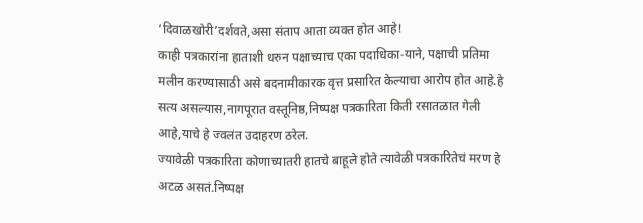‘दिवाळखोरी’दर्शवते,असा संताप आता व्यक्त होत आहे!
काही पत्रकारांना हाताशी धरुन पक्षाच्याच एका पदाधिका-याने, पक्षाची प्रतिमा मलीन करण्यासाठी असे बदनामीकारक वृत्त प्रसारित केल्याचा आरोप होत आहे.हे सत्य असल्यास,नागपूरात वस्तूनिष्ठ,निष्पक्ष पत्रकारिता किती रसातळात गेली आहे,याचे हे ज्वलंत उदाहरण ठरेल.
ज्यावेळी पत्रकारिता कोणाच्यातरी हातचे बाहूले होते त्यावेळी पत्रकारितेचं मरण हे अटळ असतं.निष्पक्ष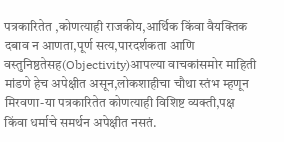पत्रकारितेत ,कोणत्याही राजकीय,आर्थिक किंवा वैयक्तिक दबाव न आणता,पूर्ण सत्य,पारदर्शकता आणि वस्तुनिष्ठतेसह(Objectivity)आपल्या वाचकांसमोर माहिती मांडणे हेच अपेक्षीत असून,लोकशाहीचा चौथा स्तंभ म्हणून मिरवणा-या पत्रकारितेत कोणत्याही विशिष्ट व्यक्ती,पक्ष किंवा धर्माचे समर्थन अपेक्षीत नसतं.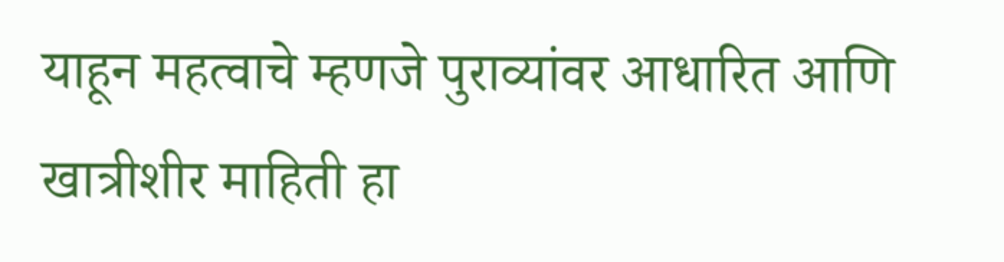याहून महत्वाचे म्हणजे पुराव्यांवर आधारित आणि खात्रीशीर माहिती हा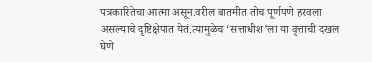पत्रकारितेचा आत्मा असून.वरील बातमीत तोच पूर्णपणे हरवला असल्याचे दृष्टिक्षेपात येतं.त्यामुळेच ‘सत्ताधीश’ला या वृत्ताची दखल घेणे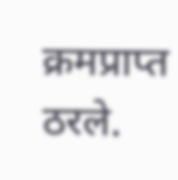क्रमप्राप्त ठरले.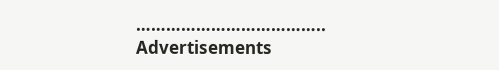………………………………..
Advertisements